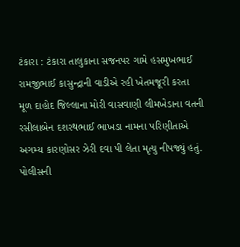ટંકારા : ટંકારા તાલુકાના સજનપર ગામે હસમુખભાઈ રામજીભાઈ કાસુન્દ્રાની વાડીએ રહી ખેતમજૂરી કરતા મૂળ દાહોદ જિલ્લાના મોરી વાસવાણી લીમખેડાના વતની રસીલાબેન દશરથભાઈ ભાખડા નામના પરિણીતાએ અગમ્ય કારણોસર ઝેરી દવા પી લેતા મૃત્યુ નીપજ્યું હતું. પોલીસની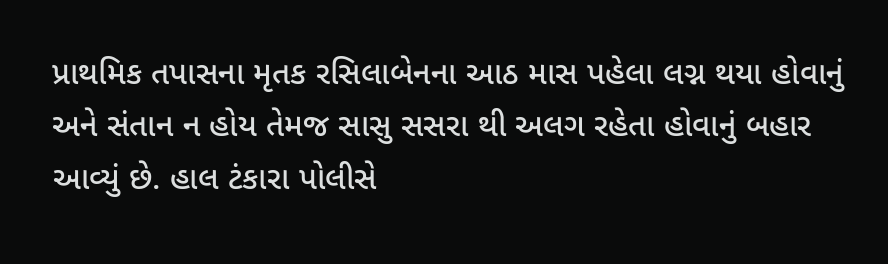પ્રાથમિક તપાસના મૃતક રસિલાબેનના આઠ માસ પહેલા લગ્ન થયા હોવાનું અને સંતાન ન હોય તેમજ સાસુ સસરા થી અલગ રહેતા હોવાનું બહાર આવ્યું છે. હાલ ટંકારા પોલીસે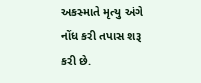અકસ્માતે મૃત્યુ અંગે નોંધ કરી તપાસ શરૂ કરી છે.